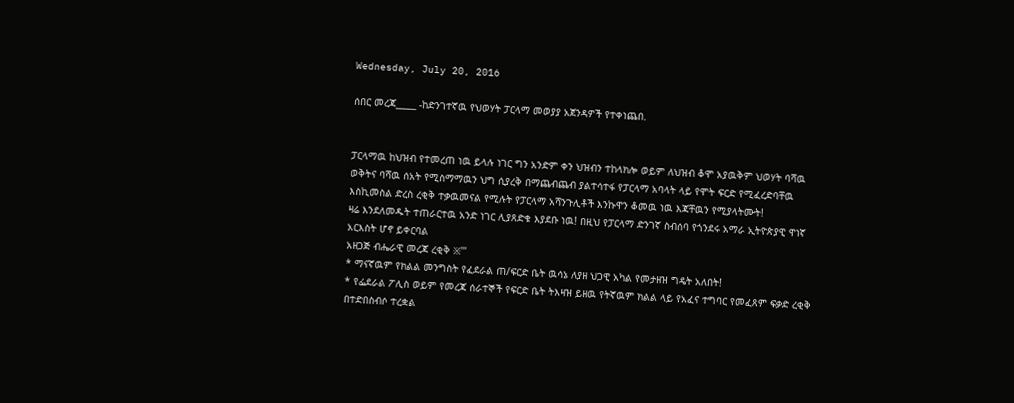Wednesday, July 20, 2016

ሰበር መረጃ_____ -ከድንገተኛዉ የህወሃት ፓርላማ መወያያ አጀንዳዎች የተቀነጨበ.


ፓርላማዉ ከህዝብ የተመረጠ ነዉ ይላሉ ነገር ግን አንድም ቀን ህዝብን ተከላክሎ ወይም ለህዝብ ቆሞ አያዉቅም ህወሃት ባሻዉ ወቅትና ባሻዉ ሰአት የሚስማማዉን ህግ ሲያረቅ በማጨብጨብ ያልተሳተፋ የፓርላማ አባላት ላይ የሞት ፍርድ የሚፈረድባቸዉ እስኪመስል ድረስ ረቂቅ ተቃዉመናል የሚሉት የፓርላማ አሻንጉሊቶች እንኩዋን ቆመዉ ነዉ እጃቸዉን የሚያላትሙት!
ዛሬ እንደለመዱት ተጠራርተዉ አንድ ነገር ሊያጸድቁ እያደቡ ነዉ! በዚህ የፓርላማ ድንገኛ ስብሰባ የጎንደሩ አማራ ኢትዮጵያዊ ዋነኛ አርእስት ሆኖ ይቀርባል
አዘጋጅ ብሔራዊ መረጃ ረቂቅ ፠'''
* ማናኛዉም የክልል መንግስት የፈደራል ጠ/ፍርድ ቤት ዉሳኔ ለያዘ ህጋዊ አካል የመታዘዝ ግዴት አለበት!
* የፌደራል ፖሊስ ወይም የመረጃ ሰራተኞች የፍርድ ቤት ትእዛዝ ይዘዉ የትኛዉም ክልል ላይ የአፈና ተግባር የመፈጸም ፍቃድ ረቂቅ በተድበስብሶ ተረቋል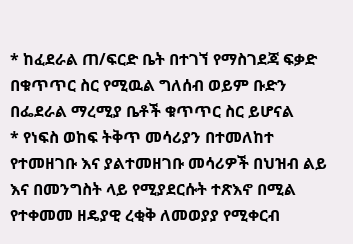* ከፈደራል ጠ/ፍርድ ቤት በተገኘ የማስገደጃ ፍቃድ በቁጥጥር ስር የሚዉል ግለሰብ ወይም ቡድን በፌደራል ማረሚያ ቤቶች ቁጥጥር ስር ይሆናል
* የነፍስ ወከፍ ትቅጥ መሳሪያን በተመለከተ የተመዘገቡ እና ያልተመዘገቡ መሳሪዎች በህዝብ ልይ እና በመንግስት ላይ የሚያደርሱት ተጽእኖ በሚል የተቀመመ ዘዴያዊ ረቂቅ ለመወያያ የሚቀርብ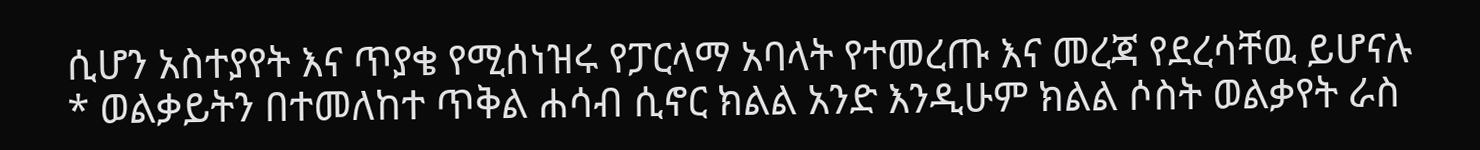ሲሆን አስተያየት እና ጥያቄ የሚሰነዝሩ የፓርላማ አባላት የተመረጡ እና መረጃ የደረሳቸዉ ይሆናሉ
* ወልቃይትን በተመለከተ ጥቅል ሐሳብ ሲኖር ክልል አንድ እንዲሁም ክልል ሶስት ወልቃየት ራስ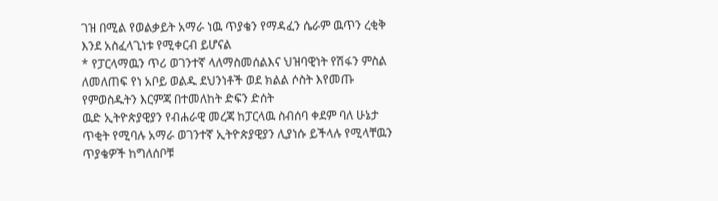ገዝ በሚል የወልቃይት አማራ ነዉ ጥያቄን የማዳፈን ሴራም ዉጥን ረቂቅ እንደ አስፈላጊነቱ የሚቀርብ ይሆናል
* የፓርላማዉን ጥሪ ወገንተኛ ላለማስመሰልእና ህዝባዊነት የሽፋን ምስል ለመለጠፍ የነ አቦይ ወልዱ ደህንነቶች ወደ ክልል ሶስት እየመጡ የምወስዱትን እርምጃ በተመለከት ድፍን ድሰት
ዉድ ኢትዮጵያዊያን የብሐራዊ መረጃ ከፓርላዉ ስብሰባ ቀደም ባለ ሁኔታ ጥቂት የሚባሉ አማራ ወገንተኛ ኢትዮጵያዊያን ሊያነሱ ይችላሉ የሚላቸዉን ጥያቄዎች ከግለሰቦቹ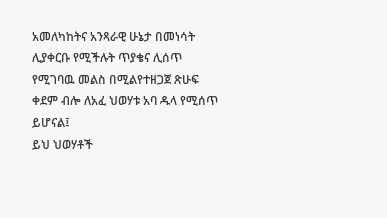አመለካከትና አንጻራዊ ሁኔታ በመነሳት ሊያቀርቡ የሚችሉት ጥያቄና ሊሰጥ የሚገባዉ መልስ በሚልየተዘጋጀ ጽሁፍ ቀደም ብሎ ለአፈ ህወሃቱ አባ ዱላ የሚሰጥ ይሆናል፤
ይህ ህወሃቶች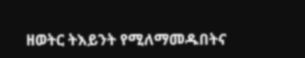ዘወትር ትእይንት የሚለማመዱበትና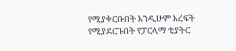የሚያቀርቡበት እንዲሁም እረፍት የሚያደርጉበት የፓርላማ ቲያትር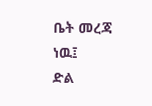ቤት መረጃ ነዉ፤
ድል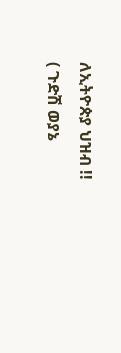ለኢትዮጵያ ህዝብ !!
( ጉድሽ ወያኔ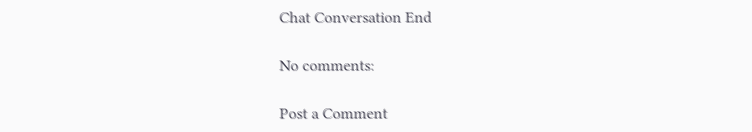Chat Conversation End

No comments:

Post a Comment